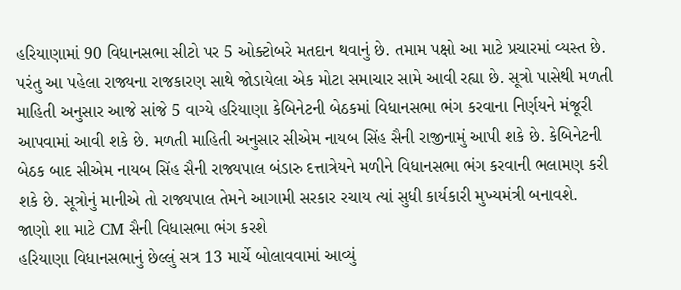હરિયાણામાં 90 વિધાનસભા સીટો પર 5 ઓક્ટોબરે મતદાન થવાનું છે. તમામ પક્ષો આ માટે પ્રચારમાં વ્યસ્ત છે. પરંતુ આ પહેલા રાજ્યના રાજકારણ સાથે જોડાયેલા એક મોટા સમાચાર સામે આવી રહ્યા છે. સૂત્રો પાસેથી મળતી માહિતી અનુસાર આજે સાંજે 5 વાગ્યે હરિયાણા કેબિનેટની બેઠકમાં વિધાનસભા ભંગ કરવાના નિર્ણયને મંજૂરી આપવામાં આવી શકે છે. મળતી માહિતી અનુસાર સીએમ નાયબ સિંહ સૈની રાજીનામું આપી શકે છે. કેબિનેટની બેઠક બાદ સીએમ નાયબ સિંહ સૈની રાજ્યપાલ બંડારુ દત્તાત્રેયને મળીને વિધાનસભા ભંગ કરવાની ભલામણ કરી શકે છે. સૂત્રોનું માનીએ તો રાજ્યપાલ તેમને આગામી સરકાર રચાય ત્યાં સુધી કાર્યકારી મુખ્યમંત્રી બનાવશે.
જાણો શા માટે CM સૈની વિધાસભા ભંગ કરશે
હરિયાણા વિધાનસભાનું છેલ્લું સત્ર 13 માર્ચે બોલાવવામાં આવ્યું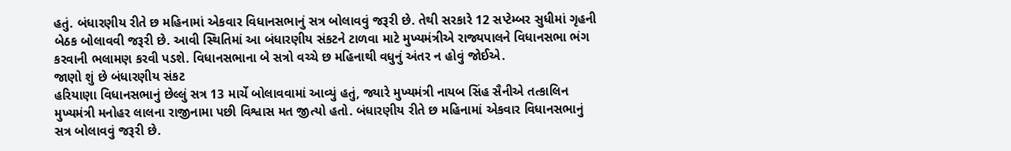હતું. બંધારણીય રીતે છ મહિનામાં એકવાર વિધાનસભાનું સત્ર બોલાવવું જરૂરી છે. તેથી સરકારે 12 સપ્ટેમ્બર સુધીમાં ગૃહની બેઠક બોલાવવી જરૂરી છે. આવી સ્થિતિમાં આ બંધારણીય સંકટને ટાળવા માટે મુખ્યમંત્રીએ રાજ્યપાલને વિધાનસભા ભંગ કરવાની ભલામણ કરવી પડશે. વિધાનસભાના બે સત્રો વચ્ચે છ મહિનાથી વધુનું અંતર ન હોવું જોઈએ.
જાણો શું છે બંધારણીય સંકટ
હરિયાણા વિધાનસભાનું છેલ્લું સત્ર 13 માર્ચે બોલાવવામાં આવ્યું હતું, જ્યારે મુખ્યમંત્રી નાયબ સિંહ સૈનીએ તત્કાલિન મુખ્યમંત્રી મનોહર લાલના રાજીનામા પછી વિશ્વાસ મત જીત્યો હતો. બંધારણીય રીતે છ મહિનામાં એકવાર વિધાનસભાનું સત્ર બોલાવવું જરૂરી છે.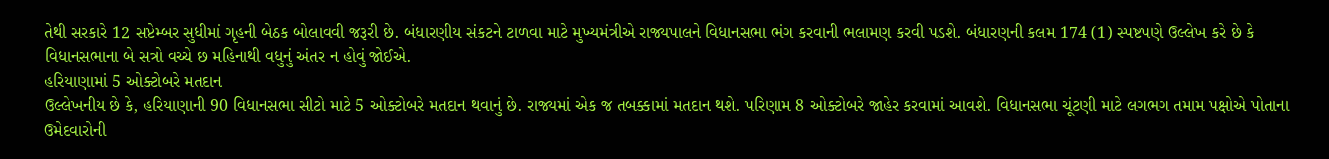તેથી સરકારે 12 સપ્ટેમ્બર સુધીમાં ગૃહની બેઠક બોલાવવી જરૂરી છે. બંધારણીય સંકટને ટાળવા માટે મુખ્યમંત્રીએ રાજ્યપાલને વિધાનસભા ભંગ કરવાની ભલામણ કરવી પડશે. બંધારણની કલમ 174 (1) સ્પષ્ટપણે ઉલ્લેખ કરે છે કે વિધાનસભાના બે સત્રો વચ્ચે છ મહિનાથી વધુનું અંતર ન હોવું જોઈએ.
હરિયાણામાં 5 ઓક્ટોબરે મતદાન
ઉલ્લેખનીય છે કે, હરિયાણાની 90 વિધાનસભા સીટો માટે 5 ઓક્ટોબરે મતદાન થવાનું છે. રાજ્યમાં એક જ તબક્કામાં મતદાન થશે. પરિણામ 8 ઓક્ટોબરે જાહેર કરવામાં આવશે. વિધાનસભા ચૂંટણી માટે લગભગ તમામ પક્ષોએ પોતાના ઉમેદવારોની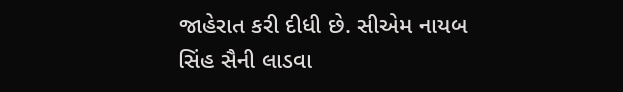જાહેરાત કરી દીધી છે. સીએમ નાયબ સિંહ સૈની લાડવા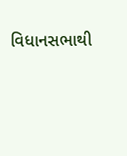વિધાનસભાથી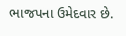ભાજપના ઉમેદવાર છે.